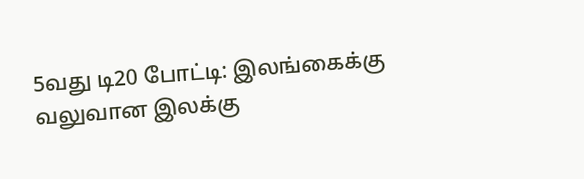5வது டி20 போட்டி: இலங்கைக்கு வலுவான இலக்கு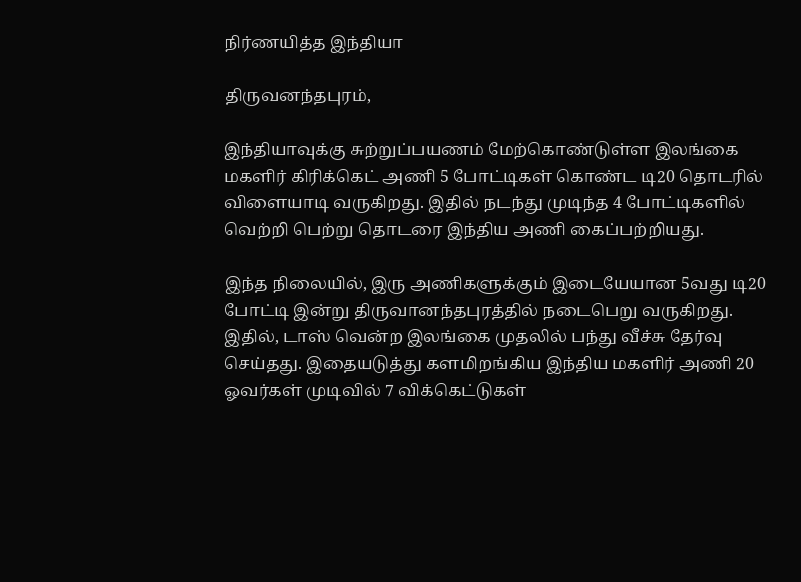நிர்ணயித்த இந்தியா

திருவனந்தபுரம்,

இந்தியாவுக்கு சுற்றுப்பயணம் மேற்கொண்டுள்ள இலங்கை மகளிர் கிரிக்கெட் அணி 5 போட்டிகள் கொண்ட டி20 தொடரில் விளையாடி வருகிறது. இதில் நடந்து முடிந்த 4 போட்டிகளில் வெற்றி பெற்று தொடரை இந்திய அணி கைப்பற்றியது.

இந்த நிலையில், இரு அணிகளுக்கும் இடையேயான 5வது டி20 போட்டி இன்று திருவானந்தபுரத்தில் நடைபெறு வருகிறது. இதில், டாஸ் வென்ற இலங்கை முதலில் பந்து வீச்சு தேர்வு செய்தது. இதையடுத்து களமிறங்கிய இந்திய மகளிர் அணி 20 ஓவர்கள் முடிவில் 7 விக்கெட்டுகள்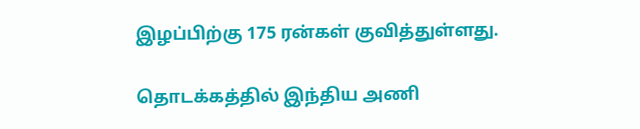இழப்பிற்கு 175 ரன்கள் குவித்துள்ளது.

தொடக்கத்தில் இந்திய அணி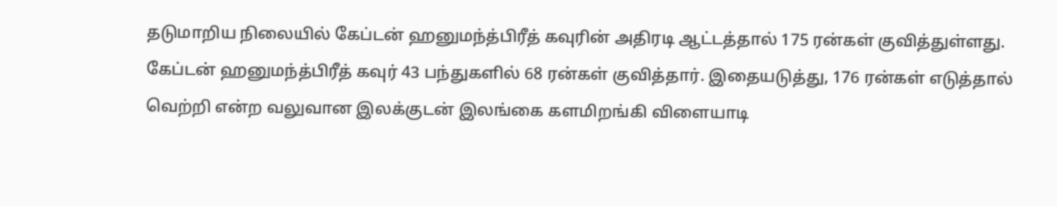தடுமாறிய நிலையில் கேப்டன் ஹனுமந்த்பிரீத் கவுரின் அதிரடி ஆட்டத்தால் 175 ரன்கள் குவித்துள்ளது. கேப்டன் ஹனுமந்த்பிரீத் கவுர் 43 பந்துகளில் 68 ரன்கள் குவித்தார். இதையடுத்து, 176 ரன்கள் எடுத்தால் வெற்றி என்ற வலுவான இலக்குடன் இலங்கை களமிறங்கி விளையாடி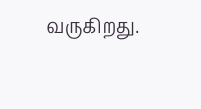வருகிறது.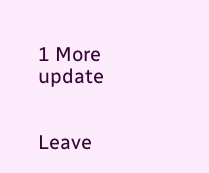1 More update


Leave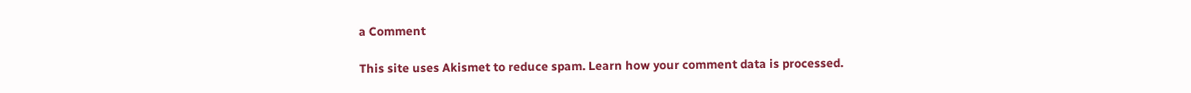a Comment

This site uses Akismet to reduce spam. Learn how your comment data is processed.